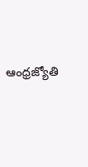ఆంధ్రజ్యోతి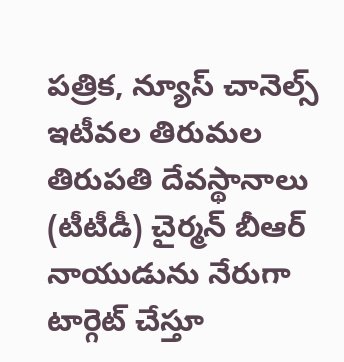పత్రిక, న్యూస్ చానెల్స్ ఇటీవల తిరుమల తిరుపతి దేవస్థానాలు (టీటీడీ) చైర్మన్ బీఆర్ నాయుడును నేరుగా టార్గెట్ చేస్తూ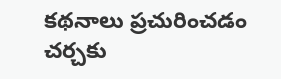కథనాలు ప్రచురించడం చర్చకు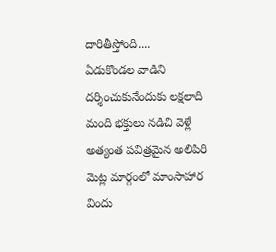దారితీస్తోంది....
ఏడుకొండల వాడిని దర్శించుకునేందుకు లక్షలాది మంది భక్తులు నడిచి వెళ్లే అత్యంత పవిత్రమైన అలిపిరి మెట్ల మార్గంలో మాంసాహార విందు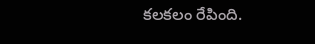కలకలం రేపింది.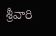శ్రీవారి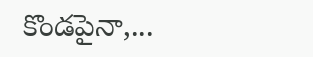కొండపైనా,...